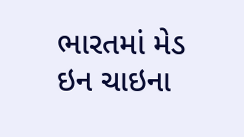ભારતમાં મેડ ઇન ચાઇના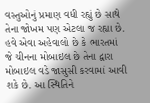વસ્તુઓનું પ્રમાણ વધી રહ્યું છે સાથે તેના જોખમ પણ એટલા જ રહ્યા છે. હવે એવા અહેવાલો છે કે ભારતમાં જે ચીનના મોબાઇલ છે તેના દ્વારા મોબાઇલ વડે જાસુસી કરવામાં આવી શકે છે. આ સ્થિતિને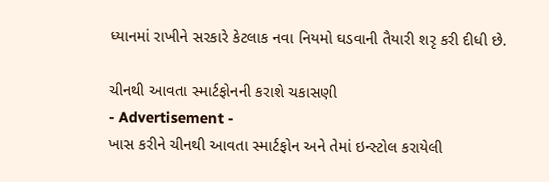ધ્યાનમાં રાખીને સરકારે કેટલાક નવા નિયમો ઘડવાની તૈયારી શરૃ કરી દીધી છે.

ચીનથી આવતા સ્માર્ટફોનની કરાશે ચકાસણી
- Advertisement -
ખાસ કરીને ચીનથી આવતા સ્માર્ટફોન અને તેમાં ઇન્સ્ટોલ કરાયેલી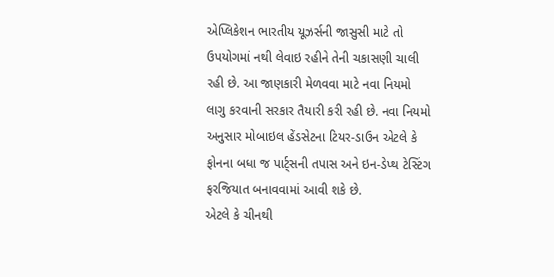એપ્લિકેશન ભારતીય યૂઝર્સની જાસુસી માટે તો ઉપયોગમાં નથી લેવાઇ રહીને તેની ચકાસણી ચાલી રહી છે. આ જાણકારી મેળવવા માટે નવા નિયમો લાગુ કરવાની સરકાર તૈયારી કરી રહી છે. નવા નિયમો અનુસાર મોબાઇલ હેંડસેટના ટિયર-ડાઉન એટલે કે ફોનના બધા જ પાર્ટ્સની તપાસ અને ઇન-ડેપ્થ ટેસ્ટિંગ ફરજિયાત બનાવવામાં આવી શકે છે.
એટલે કે ચીનથી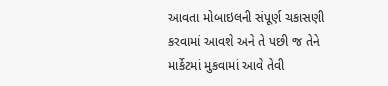આવતા મોબાઇલની સંપૂર્ણ ચકાસણી કરવામાં આવશે અને તે પછી જ તેને માર્કેટમાં મુકવામાં આવે તેવી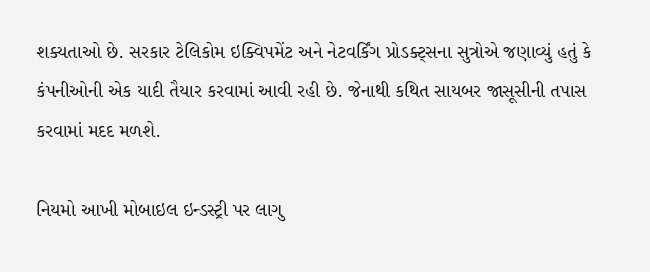શક્યતાઓ છે. સરકાર ટેલિકોમ ઇક્વિપમેંટ અને નેટવર્કિંગ પ્રોડક્ટ્સના સુત્રોએ જણાવ્યું હતું કે કંપનીઓની એક યાદી તૈયાર કરવામાં આવી રહી છે. જેનાથી કથિત સાયબર જાસૂસીની તપાસ કરવામાં મદદ મળશે.

નિયમો આખી મોબાઇલ ઇન્ડસ્ટ્રી પર લાગુ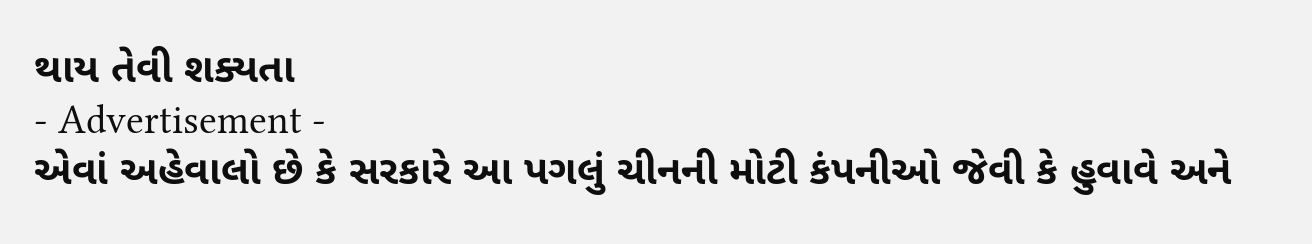થાય તેવી શક્યતા
- Advertisement -
એવાં અહેવાલો છે કે સરકારે આ પગલું ચીનની મોટી કંપનીઓ જેવી કે હુવાવે અને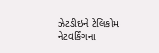ઝેટડીઇને ટેલિકોમ નેટવર્કિંગના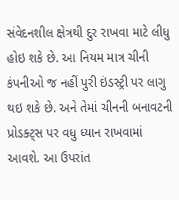સંવેદનશીલ ક્ષેત્રથી દુર રાખવા માટે લીધુ હોઇ શકે છે. આ નિયમ માત્ર ચીની કંપનીઓ જ નહીં પુરી ઇંડસ્ટ્રી પર લાગુ થઇ શકે છે. અને તેમાં ચીનની બનાવટની પ્રોડક્ટ્સ પર વધુ ધ્યાન રાખવામાં આવશે. આ ઉપરાંત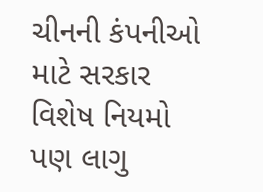ચીનની કંપનીઓ માટે સરકાર વિશેષ નિયમો પણ લાગુ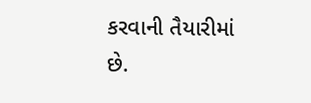કરવાની તૈયારીમાં છે.